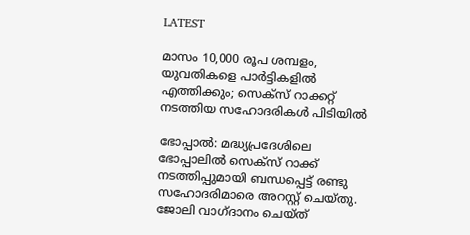LATEST

മാസം 10,000 രൂപ ശമ്പളം, യുവതികളെ പാർട്ടികളിൽ എത്തിക്കും; സെക്സ് റാക്കറ്റ് നടത്തിയ സഹോദരികൾ പിടിയിൽ

ഭോപ്പാൽ: മദ്ധ്യപ്രദേശിലെ ഭോപ്പാലിൽ സെക്സ് റാക്ക് നടത്തിപ്പുമായി ബന്ധപ്പെട്ട് രണ്ടു സഹോദരിമാരെ അറസ്റ്റ് ചെയ്തു. ജോലി വാഗ്ദാനം ചെയ്ത്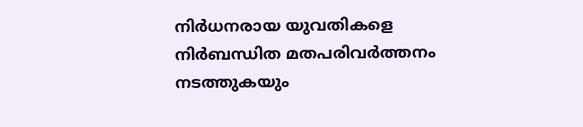നിർധനരായ യുവതികളെ നിർബന്ധിത മതപരിവർത്തനം നടത്തുകയും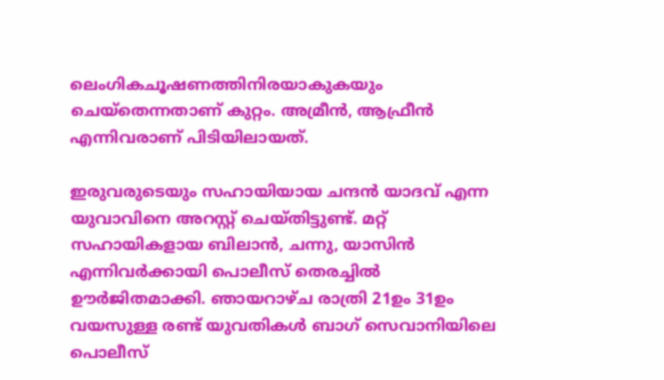ലെംഗികചൂഷണത്തിനിരയാകുകയും ചെയ്തെന്നതാണ് കുറ്റം. അമ്രീൻ, ആഫ്രീൻ എന്നിവരാണ് പിടിയിലായത്.

ഇരുവരുടെയും സഹായിയായ ചന്ദൻ യാദവ് എന്ന യുവാവിനെ അറസ്റ്റ് ചെയ്തിട്ടുണ്ട്. മറ്റ് സഹായികളായ ബിലാൻ, ചന്നു, യാസിൻ എന്നിവർക്കായി പൊലീസ് തെരച്ചിൽ ഊർജിതമാക്കി. ഞായറാഴ്ച രാത്രി 21ഉം 31ഉം വയസുള്ള രണ്ട് യുവതികൾ ബാഗ് സെവാനിയിലെ പൊലീസ്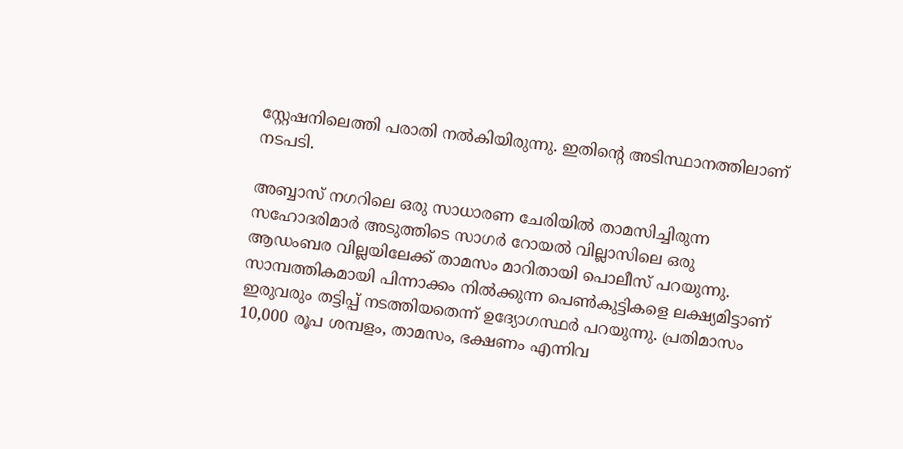സ്റ്റേഷനിലെത്തി പരാതി നൽകിയിരുന്നു. ഇതിന്റെ അടിസ്ഥാനത്തിലാണ് നടപടി.

അബ്ബാസ് നഗറിലെ ഒരു സാധാരണ ചേരിയിൽ താമസിച്ചിരുന്ന സഹോദരിമാർ അടുത്തിടെ സാഗർ റോയൽ വില്ലാസിലെ ഒരു ആഡംബര വില്ലയിലേക്ക് താമസം മാറിതായി പൊലീസ് പറയുന്നു. സാമ്പത്തികമായി പിന്നാക്കം നിൽക്കുന്ന പെൺകുട്ടികളെ ലക്ഷ്യമിട്ടാണ് ഇരുവരും തട്ടിപ്പ് നടത്തിയതെന്ന് ഉദ്യോഗസ്ഥർ പറയുന്നു. പ്രതിമാസം 10,000 രൂപ ശമ്പളം, താമസം, ഭക്ഷണം എന്നിവ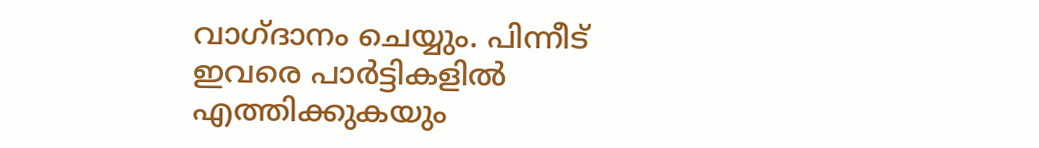വാഗ്ദാനം ചെയ്യും. പിന്നീട് ഇവരെ പാർട്ടികളിൽ എത്തിക്കുകയും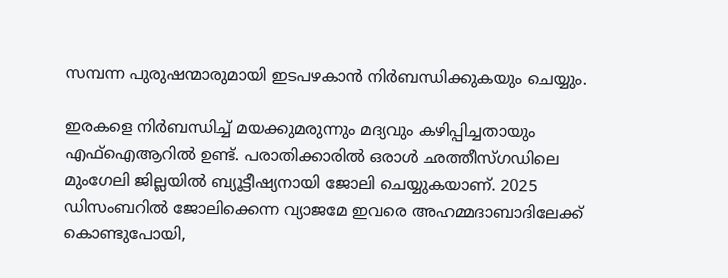സമ്പന്ന പുരുഷന്മാരുമായി ഇടപഴകാൻ നിർബന്ധിക്കുകയും ചെയ്യും.

ഇരകളെ നിർബന്ധിച്ച് മയക്കുമരുന്നും മദ്യവും കഴിപ്പിച്ചതായും എഫ്ഐആറിൽ ഉണ്ട്. പരാതിക്കാരിൽ ഒരാൾ ഛത്തീസ്ഗഡിലെ മുംഗേലി ജില്ലയിൽ ബ്യൂട്ടീഷ്യനായി ജോലി ചെയ്യുകയാണ്. 2025 ഡിസംബറിൽ ജോലിക്കെന്ന വ്യാജമേ ഇവരെ അഹമ്മദാബാദിലേക്ക് കൊണ്ടുപോയി,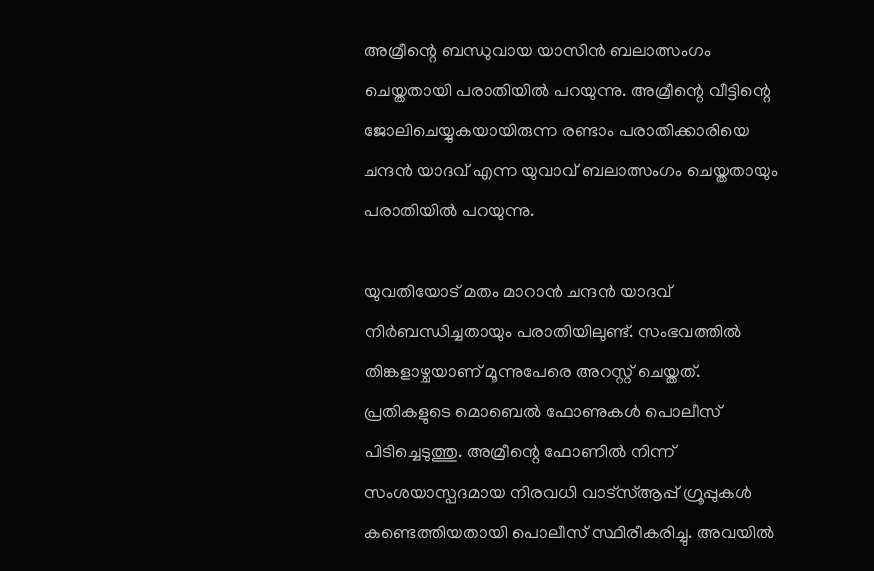അമ്രീന്റെ ബന്ധുവായ യാസിൻ ബലാത്സംഗം ചെയ്തതായി പരാതിയിൽ പറയുന്നു. അമ്രീന്റെ വീട്ടിന്റെ ജോലിചെയ്യുകയായിരുന്ന രണ്ടാം പരാതിക്കാരിയെ ചന്ദൻ യാദവ് എന്ന യുവാവ് ബലാത്സംഗം ചെയ്തതായും പരാതിയിൽ പറയുന്നു.

യുവതിയോട് മതം മാറാൻ ചന്ദൻ യാദവ് നിർബന്ധിച്ചതായും പരാതിയിലുണ്ട്. സംഭവത്തിൽ തിങ്കളാഴ്ചയാണ് മൂന്നുപേരെ അറസ്റ്റ് ചെയ്തത്. പ്രതികളുടെ മൊബെൽ ഫോണുകൾ പൊലീസ് പിടിച്ചെടുത്തു. അമ്രീന്റെ ഫോണിൽ നിന്ന് സംശയാസ്പദമായ നിരവധി വാട്സ്ആപ്പ് ഗ്രൂപ്പുകൾ കണ്ടെത്തിയതായി പൊലീസ് സ്ഥിരീകരിച്ചു. അവയിൽ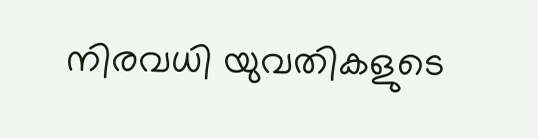നിരവധി യുവതികളുടെ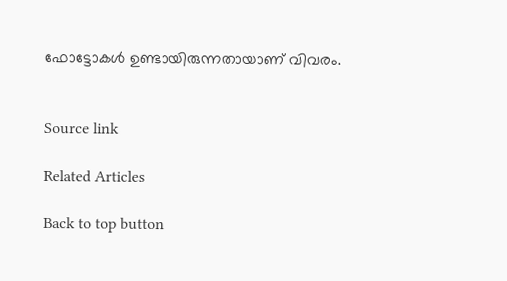ഫോട്ടോകൾ ഉണ്ടായിരുന്നതായാണ് വിവരം.


Source link

Related Articles

Back to top button